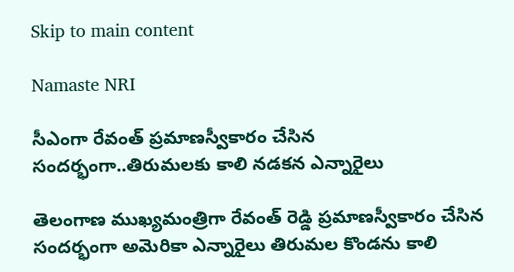Skip to main content

Namaste NRI

సీఎంగా రేవంత్ ప్రమాణస్వీకారం చేసిన సందర్భంగా..తిరుమలకు కాలి నడకన ఎన్నారైలు

తెలంగాణ ముఖ్యమంత్రిగా రేవంత్ రెడ్డి ప్రమాణస్వీకారం చేసిన సందర్భంగా అమెరికా ఎన్నారైలు తిరుమల కొండను కాలి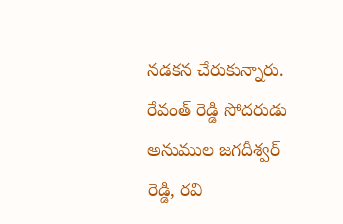నడకన చేరుకున్నారు. రేవంత్ రెడ్డి సోదరుడు అనుముల జగదీశ్వర్ రెడ్డి, రవి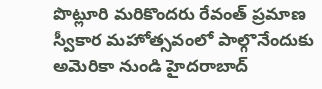పొట్లూరి మరికొందరు రేవంత్ ప్రమాణ స్వీకార మహోత్సవంలో పాల్గొనేందుకు అమెరికా నుండి హైదరాబాద్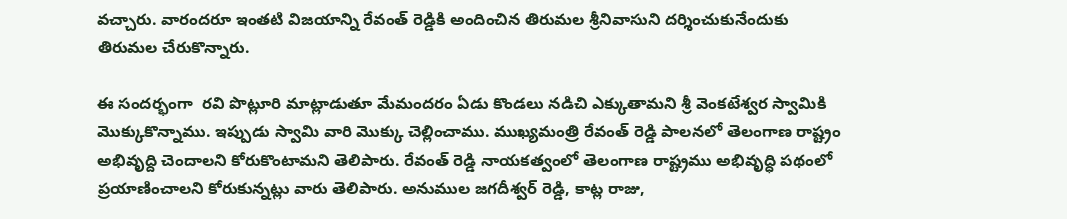వచ్చారు. వారందరూ ఇంతటి విజయాన్ని రేవంత్ రెడ్డికి అందించిన తిరుమల శ్రీనివాసుని దర్శించుకునేందుకు తిరుమల చేరుకొన్నారు.

ఈ సందర్భంగా  రవి పొట్లూరి మాట్లాడుతూ మేమందరం ఏడు కొండలు నడిచి ఎక్కుతామని శ్రీ వెంకటేశ్వర స్వామికి మొక్కుకొన్నాము. ఇప్పుడు స్వామి వారి మొక్కు చెల్లించాము. ముఖ్యమంత్రి రేవంత్ రెడ్డి పాలనలో తెలంగాణ రాష్ట్రం అభివృద్ది చెందాలని కోరుకొంటామని తెలిపారు. రేవంత్ రెడ్డి నాయకత్వంలో తెలంగాణ రాష్ట్రము అభివృద్ధి పథంలో ప్రయాణించాలని కోరుకున్నట్లు వారు తెలిపారు. అనుముల జగదీశ్వర్ రెడ్డి, కాట్ల రాజు,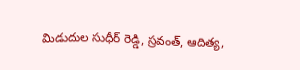మిడుదుల సుధీర్ రెడ్డి, స్రవంత్, ఆదిత్య,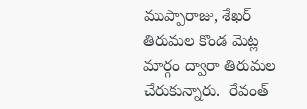ముప్పారాజు, శేఖర్ తిరుమల కొండ మెట్ల మార్గం ద్వారా తిరుమల చేరుకున్నారు.  రేవంత్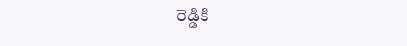రెడ్డికి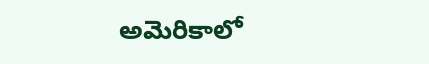అమెరికాలో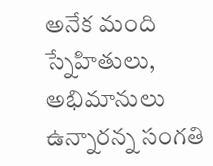అనేక మంది స్నేహితులు, అభిమానులు ఉన్నారన్న సంగతి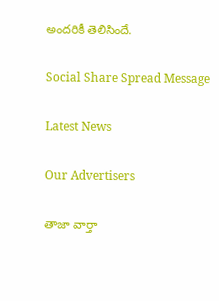అందరికీ తెలిసిందే.

Social Share Spread Message

Latest News

Our Advertisers

తాజా వార్తా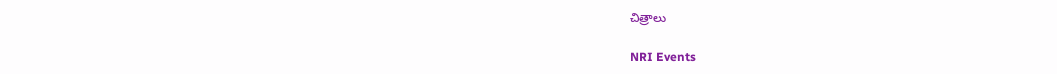చిత్రాలు

NRI Events